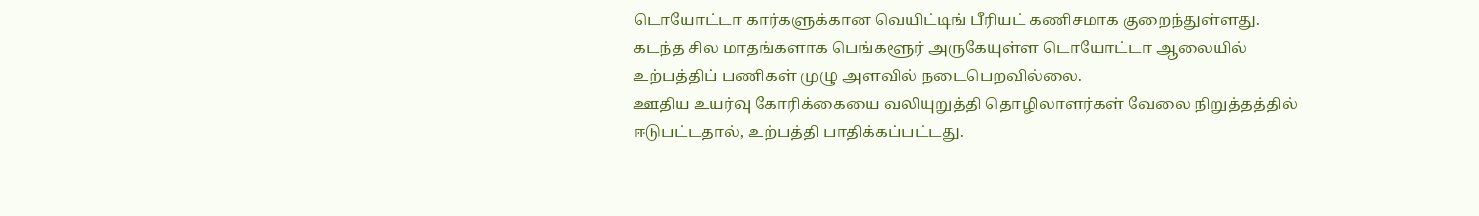டொயோட்டா கார்களுக்கான வெயிட்டிங் பீரியட் கணிசமாக குறைந்துள்ளது.
கடந்த சில மாதங்களாக பெங்களூர் அருகேயுள்ள டொயோட்டா ஆலையில் உற்பத்திப் பணிகள் முழு அளவில் நடைபெறவில்லை.
ஊதிய உயர்வு கோரிக்கையை வலியுறுத்தி தொழிலாளர்கள் வேலை நிறுத்தத்தில் ஈடுபட்டதால், உற்பத்தி பாதிக்கப்பட்டது.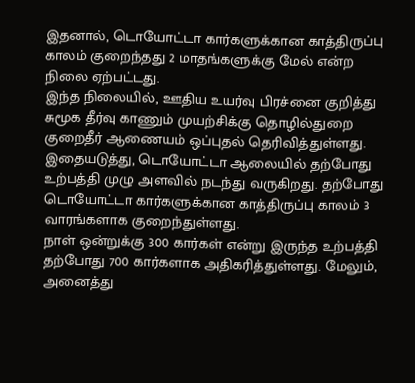இதனால், டொயோட்டா கார்களுக்கான காத்திருப்பு காலம் குறைந்தது 2 மாதங்களுக்கு மேல் என்ற நிலை ஏற்பட்டது.
இந்த நிலையில், ஊதிய உயர்வு பிரச்னை குறித்து சுமூக தீர்வு காணும் முயற்சிக்கு தொழில்துறை குறைதீர் ஆணையம் ஒப்புதல் தெரிவித்துள்ளது.
இதையடுத்து, டொயோட்டா ஆலையில் தற்போது உற்பத்தி முழு அளவில் நடந்து வருகிறது. தற்போது டொயோட்டா கார்களுக்கான காத்திருப்பு காலம் 3 வாரங்களாக குறைந்துள்ளது.
நாள் ஒன்றுக்கு 300 கார்கள் என்று இருந்த உற்பத்தி தற்போது 700 கார்களாக அதிகரித்துள்ளது. மேலும், அனைத்து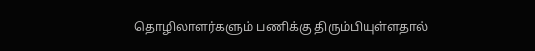தொழிலாளர்களும் பணிக்கு திரும்பியுள்ளதால்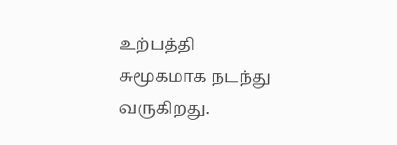உற்பத்தி சுமூகமாக நடந்து வருகிறது.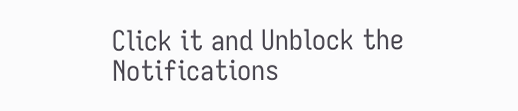Click it and Unblock the Notifications